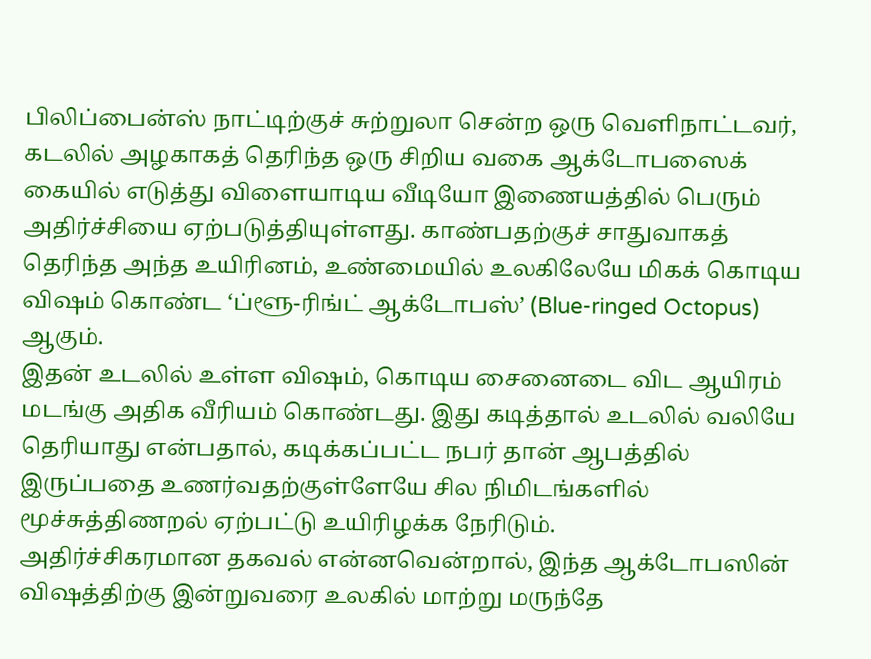பிலிப்பைன்ஸ் நாட்டிற்குச் சுற்றுலா சென்ற ஒரு வெளிநாட்டவர், கடலில் அழகாகத் தெரிந்த ஒரு சிறிய வகை ஆக்டோபஸைக் கையில் எடுத்து விளையாடிய வீடியோ இணையத்தில் பெரும் அதிர்ச்சியை ஏற்படுத்தியுள்ளது. காண்பதற்குச் சாதுவாகத் தெரிந்த அந்த உயிரினம், உண்மையில் உலகிலேயே மிகக் கொடிய விஷம் கொண்ட ‘ப்ளூ-ரிங்ட் ஆக்டோபஸ்’ (Blue-ringed Octopus) ஆகும்.
இதன் உடலில் உள்ள விஷம், கொடிய சைனைடை விட ஆயிரம் மடங்கு அதிக வீரியம் கொண்டது. இது கடித்தால் உடலில் வலியே தெரியாது என்பதால், கடிக்கப்பட்ட நபர் தான் ஆபத்தில் இருப்பதை உணர்வதற்குள்ளேயே சில நிமிடங்களில் மூச்சுத்திணறல் ஏற்பட்டு உயிரிழக்க நேரிடும்.
அதிர்ச்சிகரமான தகவல் என்னவென்றால், இந்த ஆக்டோபஸின் விஷத்திற்கு இன்றுவரை உலகில் மாற்று மருந்தே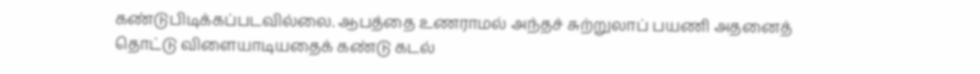கண்டுபிடிக்கப்படவில்லை. ஆபத்தை உணராமல் அந்தச் சுற்றுலாப் பயணி அதனைத் தொட்டு விளையாடியதைக் கண்டு கடல்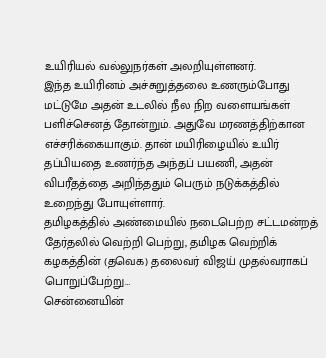உயிரியல் வல்லுநர்கள் அலறியுள்ளனர்.
இந்த உயிரினம் அச்சுறுத்தலை உணரும்போது மட்டுமே அதன் உடலில் நீல நிற வளையங்கள் பளிச்செனத் தோன்றும். அதுவே மரணத்திற்கான எச்சரிக்கையாகும். தான் மயிரிழையில் உயிர் தப்பியதை உணர்ந்த அந்தப் பயணி, அதன் விபரீதத்தை அறிந்ததும் பெரும் நடுக்கத்தில் உறைந்து போயுள்ளார்.
தமிழகத்தில் அண்மையில் நடைபெற்ற சட்டமன்றத் தேர்தலில் வெற்றி பெற்று, தமிழக வெற்றிக் கழகத்தின் (தவெக) தலைவர் விஜய் முதல்வராகப் பொறுப்பேற்று…
சென்னையின்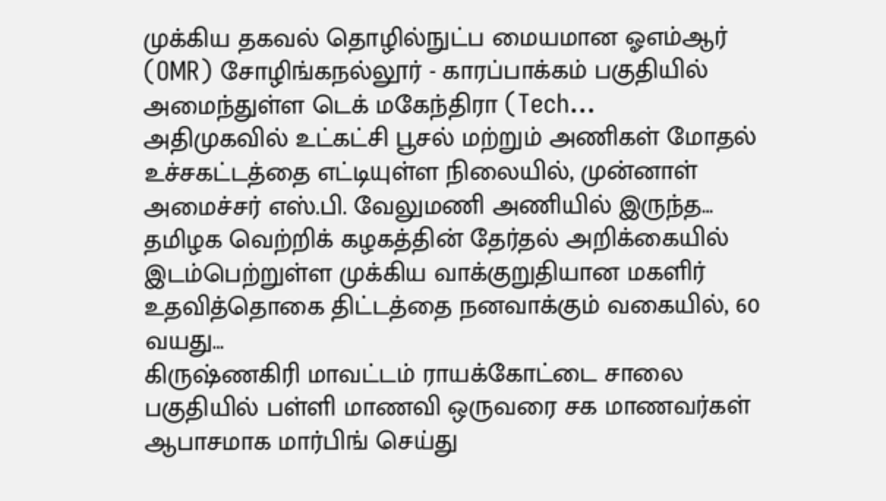முக்கிய தகவல் தொழில்நுட்ப மையமான ஓஎம்ஆர் (OMR) சோழிங்கநல்லூர் - காரப்பாக்கம் பகுதியில் அமைந்துள்ள டெக் மகேந்திரா (Tech…
அதிமுகவில் உட்கட்சி பூசல் மற்றும் அணிகள் மோதல் உச்சகட்டத்தை எட்டியுள்ள நிலையில், முன்னாள் அமைச்சர் எஸ்.பி. வேலுமணி அணியில் இருந்த…
தமிழக வெற்றிக் கழகத்தின் தேர்தல் அறிக்கையில் இடம்பெற்றுள்ள முக்கிய வாக்குறுதியான மகளிர் உதவித்தொகை திட்டத்தை நனவாக்கும் வகையில், 60 வயது…
கிருஷ்ணகிரி மாவட்டம் ராயக்கோட்டை சாலை பகுதியில் பள்ளி மாணவி ஒருவரை சக மாணவர்கள் ஆபாசமாக மார்பிங் செய்து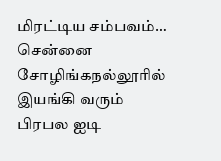மிரட்டிய சம்பவம்…
சென்னை சோழிங்கநல்லூரில் இயங்கி வரும் பிரபல ஐடி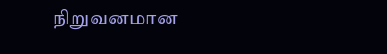நிறுவனமான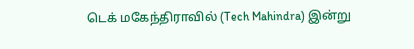டெக் மகேந்திராவில் (Tech Mahindra) இன்று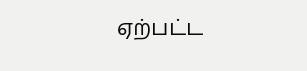ஏற்பட்ட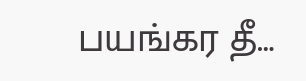பயங்கர தீ…